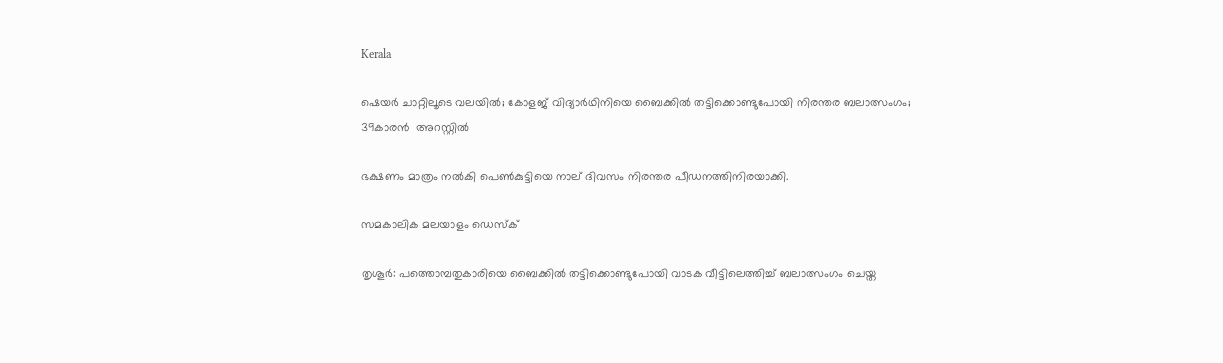Kerala

ഷെയര്‍ ചാറ്റിലൂടെ വലയില്‍; കോളജ് വിദ്യാര്‍ഥിനിയെ ബൈക്കില്‍ തട്ടിക്കൊണ്ടുപോയി നിരന്തര ബലാത്സംഗം; 39കാരന്‍  അറസ്റ്റില്‍

ഭക്ഷണം മാത്രം നല്‍കി പെണ്‍കുട്ടിയെ നാല് ദിവസം നിരന്തര പീഡനത്തിനിരയാക്കി.

സമകാലിക മലയാളം ഡെസ്ക്

തൃശൂര്‍: പത്തൊമ്പതുകാരിയെ ബൈക്കില്‍ തട്ടിക്കൊണ്ടുപോയി വാടക വീട്ടിലെത്തിച്ച് ബലാത്സംഗം ചെയ്ത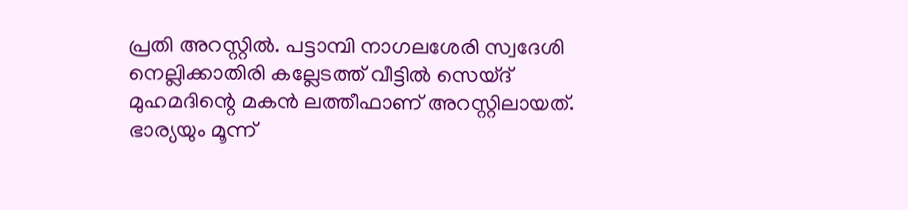പ്രതി അറസ്റ്റില്‍. പട്ടാമ്പി നാഗലശേരി സ്വദേശി നെല്ലിക്കാതിരി കല്ലേടത്ത് വീട്ടില്‍ സെയ്ദ് മുഹമദിന്റെ മകന്‍ ലത്തീഫാണ് അറസ്റ്റിലായത്.  ഭാര്യയും മൂന്ന്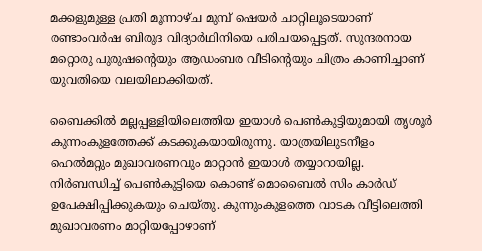മക്കളുമുള്ള പ്രതി മൂന്നാഴ്ച മുമ്പ് ഷെയര്‍ ചാറ്റിലൂടെയാണ് രണ്ടാംവര്‍ഷ ബിരുദ വിദ്യാര്‍ഥിനിയെ പരിചയപ്പെട്ടത്. സുന്ദരനായ മറ്റൊരു പുരുഷന്റെയും ആഡംബര വീടിന്റെയും ചിത്രം കാണിച്ചാണ് യുവതിയെ വലയിലാക്കിയത്.

ബൈക്കില്‍ മല്ലപ്പള്ളിയിലെത്തിയ ഇയാള്‍ പെണ്‍കുട്ടിയുമായി തൃശൂര്‍ കുന്നംകുളത്തേക്ക് കടക്കുകയായിരുന്നു. യാത്രയിലുടനീളം ഹെല്‍മറ്റും മുഖാവരണവും മാറ്റാന്‍ ഇയാള്‍ തയ്യാറായില്ല. നിര്‍ബന്ധിച്ച് പെണ്‍കുട്ടിയെ കൊണ്ട് മൊബൈല്‍ സിം കാര്‍ഡ് ഉപേക്ഷിപ്പിക്കുകയും ചെയ്തു. കുന്നുംകുളത്തെ വാടക വീട്ടിലെത്തി മുഖാവരണം മാറ്റിയപ്പോഴാണ്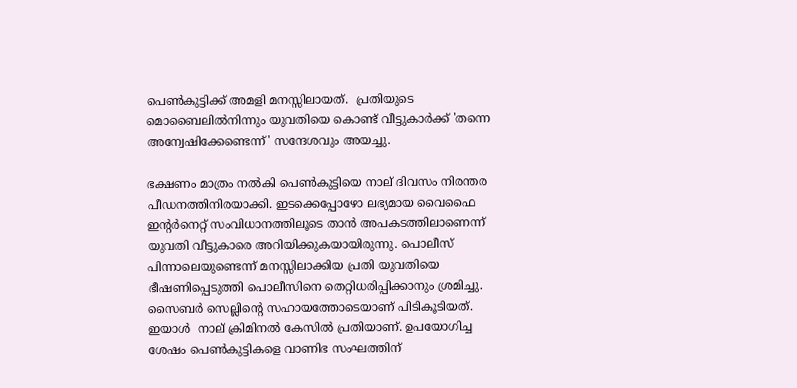പെണ്‍കുട്ടിക്ക് അമളി മനസ്സിലായത്.  പ്രതിയുടെ മൊബൈലില്‍നിന്നും യുവതിയെ കൊണ്ട് വീട്ടുകാര്‍ക്ക് 'തന്നെ അന്വേഷിക്കേണ്ടെന്ന്' സന്ദേശവും അയച്ചു.

ഭക്ഷണം മാത്രം നല്‍കി പെണ്‍കുട്ടിയെ നാല് ദിവസം നിരന്തര പീഡനത്തിനിരയാക്കി. ഇടക്കെപ്പോഴോ ലഭ്യമായ വൈഫൈ ഇന്റര്‍നെറ്റ് സംവിധാനത്തിലൂടെ താന്‍ അപകടത്തിലാണെന്ന് യുവതി വീട്ടുകാരെ അറിയിക്കുകയായിരുന്നു. പൊലീസ് പിന്നാലെയുണ്ടെന്ന് മനസ്സിലാക്കിയ പ്രതി യുവതിയെ ഭീഷണിപ്പെടുത്തി പൊലീസിനെ തെറ്റിധരിപ്പിക്കാനും ശ്രമിച്ചു. സൈബര്‍ സെല്ലിന്റെ സഹായത്തോടെയാണ് പിടികൂടിയത്. ഇയാള്‍  നാല് ക്രിമിനല്‍ കേസില്‍ പ്രതിയാണ്. ഉപയോഗിച്ച ശേഷം പെണ്‍കുട്ടികളെ വാണിഭ സംഘത്തിന്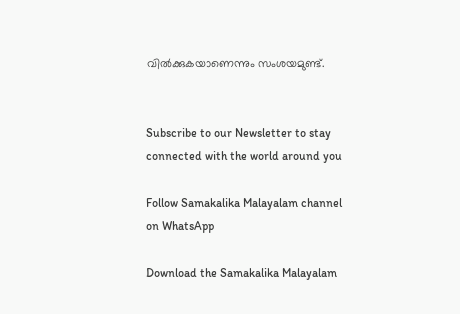വില്‍ക്കുകയാണെന്നും സംശയമുണ്ട്.


Subscribe to our Newsletter to stay connected with the world around you

Follow Samakalika Malayalam channel on WhatsApp

Download the Samakalika Malayalam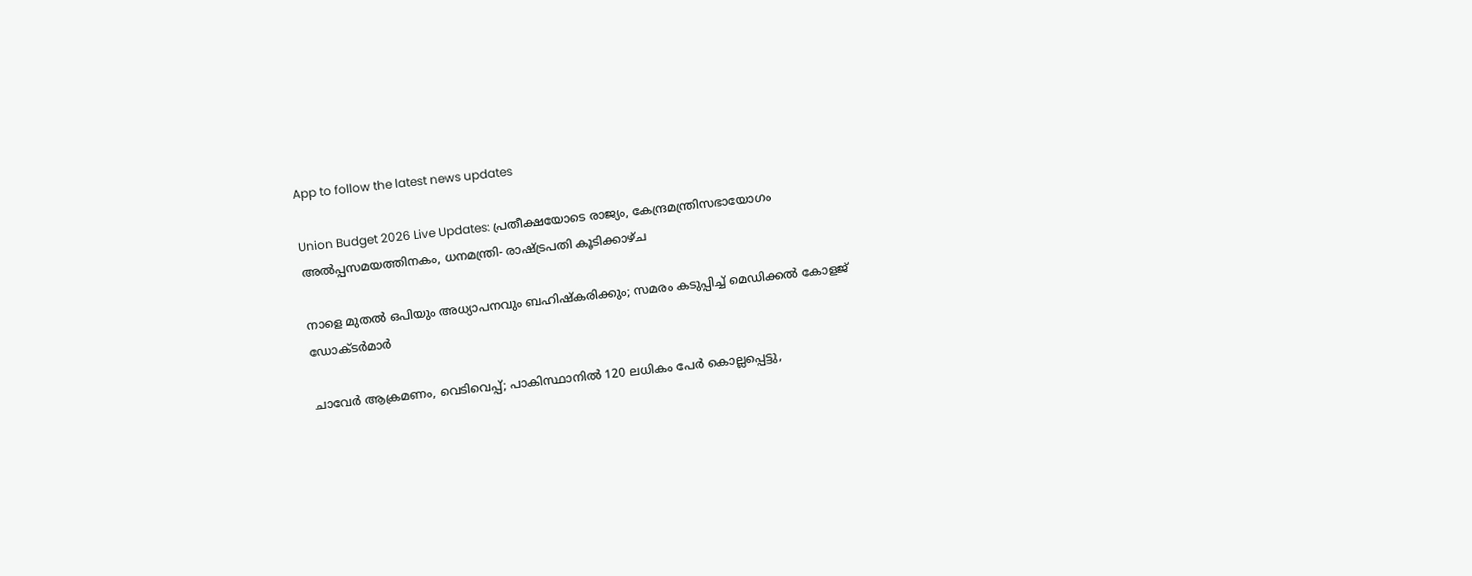App to follow the latest news updates

Union Budget 2026 Live Updates: പ്രതീക്ഷയോടെ രാജ്യം, കേന്ദ്രമന്ത്രിസഭായോഗം അൽപ്പസമയത്തിനകം, ധനമന്ത്രി- രാഷ്ട്രപതി കൂടിക്കാഴ്ച

നാളെ മുതൽ ഒപിയും അധ്യാപനവും ബഹിഷ്കരിക്കും; സമരം കടുപ്പിച്ച് മെഡിക്കൽ കോളജ് ഡോക്ടർമാർ

ചാവേര്‍ ആക്രമണം, വെടിവെപ്പ്; പാകിസ്ഥാനില്‍ 120 ലധികം പേര്‍ കൊല്ലപ്പെട്ടു,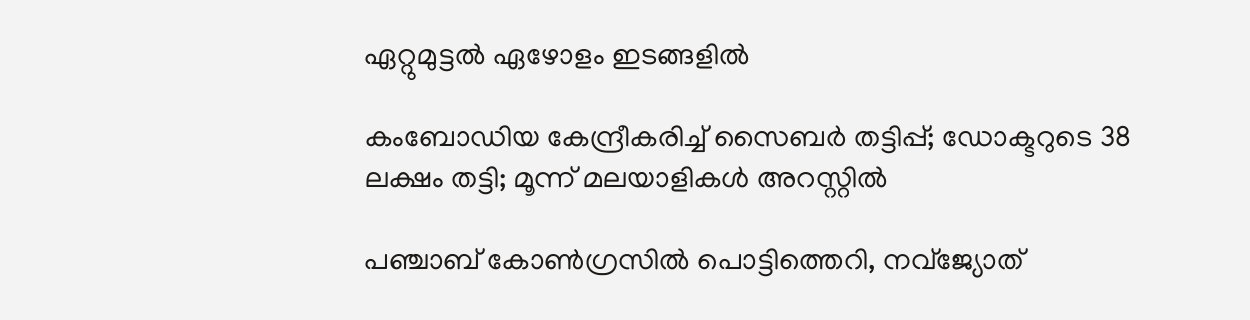ഏറ്റുമുട്ടല്‍ ഏഴോളം ഇടങ്ങളില്‍

കംബോഡിയ കേന്ദ്രീകരിച്ച് സൈബർ തട്ടിപ്പ്; ഡോക്ടറുടെ 38 ലക്ഷം തട്ടി; മൂന്ന് മലയാളികൾ അറസ്റ്റിൽ

പഞ്ചാബ് കോണ്‍ഗ്രസില്‍ പൊട്ടിത്തെറി, നവ്ജ്യോത്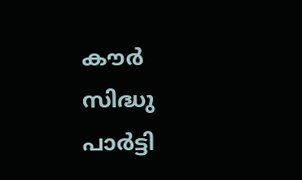കൗര്‍ സിദ്ധു പാര്‍ട്ടി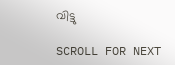വിട്ടു

SCROLL FOR NEXT